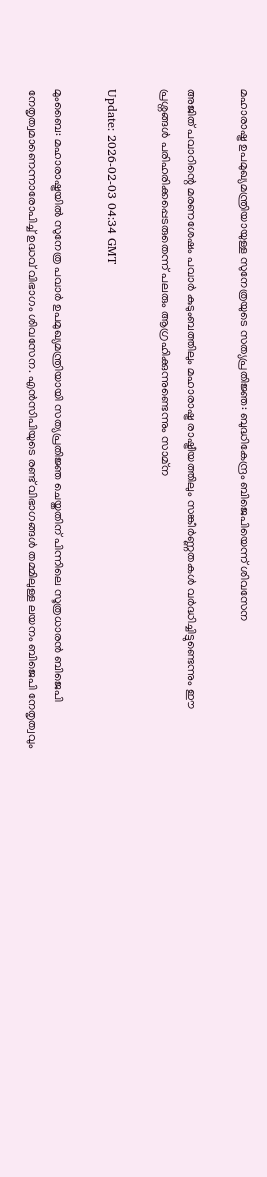മഹാരാഷ്ട്ര ഉപമുഖ്യമന്ത്രിയായുള്ള സുനേത്രയുടെ സത്യപ്രതിജ്ഞ: ബുദ്ധികേന്ദ്രം ബിജെപിയെന്ന് ശിവസേന

അജിത് പവാറിന്റെ മരണശേഷം പവാർ കുടുംബത്തിലും മഹാരാഷ്ട്ര രാഷ്ട്രീയത്തിലും സങ്കീർണ്ണതകൾ വർദ്ധിച്ചിട്ടുണ്ടെന്നും ഈ പ്രശ്നങ്ങൾ പരിഹരിക്കപ്പെടരുതെന്ന് പലരും ആഗ്രഹിക്കുന്നുണ്ടെന്നും സാമ്ന

Update: 2026-02-03 04:34 GMT

മുംബൈ: മഹാരാഷ്ട്രയില്‍ സുനേത്ര പവാർ ഉപമുഖ്യമന്ത്രിയായി സത്യപ്രതിജ്ഞ ചെയ്തതിന് പിന്നിലെ സൂത്രധാരന്‍ ബിജെപി നേതൃത്വമാണെന്നാരോപിച്ച് ഉദ്ധവ് വിഭാഗം ശിവസേന. എൻസിപിയുടെ രണ്ട് വിഭാഗങ്ങൾ തമ്മിലുള്ള ലയനം ബിജെപി നേതൃത്വവും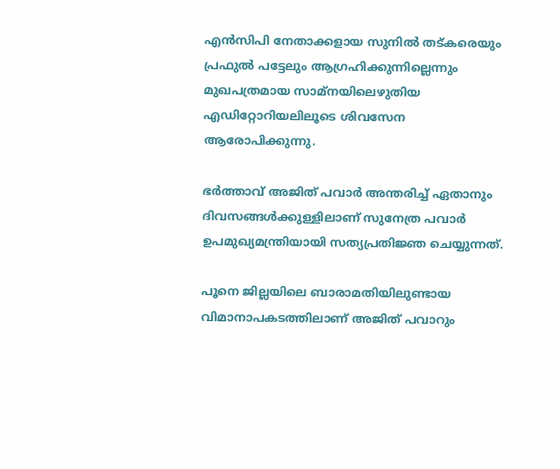എൻസിപി നേതാക്കളായ സുനിൽ തട്കരെയും പ്രഫുൽ പട്ടേലും ആഗ്രഹിക്കുന്നില്ലെന്നും മുഖപത്രമായ സാമ്നയിലെഴുതിയ എഡിറ്റോറിയലിലൂടെ ശിവസേന ആരോപിക്കുന്നു.

ഭർത്താവ് അജിത് പവാർ അന്തരിച്ച് ഏതാനും ദിവസങ്ങൾക്കുള്ളിലാണ് സുനേത്ര പവാർ ഉപമുഖ്യമന്ത്രിയായി സത്യപ്രതിജ്ഞ ചെയ്യുന്നത്.

പൂനെ ജില്ലയിലെ ബാരാമതിയിലുണ്ടായ വിമാനാപകടത്തിലാണ് അജിത് പവാറും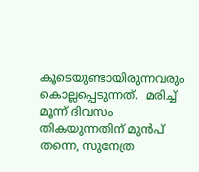കൂടെയുണ്ടായിരുന്നവരും കൊല്ലപ്പെടുന്നത്.  മരിച്ച് മൂന്ന് ദിവസം തികയുന്നതിന് മുൻപ് തന്നെ, സുനേത്ര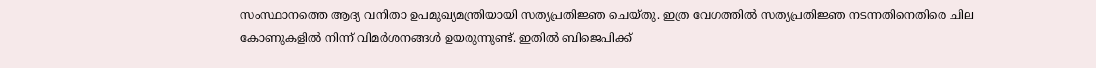സംസ്ഥാനത്തെ ആദ്യ വനിതാ ഉപമുഖ്യമന്ത്രിയായി സത്യപ്രതിജ്ഞ ചെയ്തു. ഇത്ര വേഗത്തിൽ സത്യപ്രതിജ്ഞ നടന്നതിനെതിരെ ചില കോണുകളിൽ നിന്ന് വിമർശനങ്ങൾ ഉയരുന്നുണ്ട്. ഇതില്‍ ബിജെപിക്ക്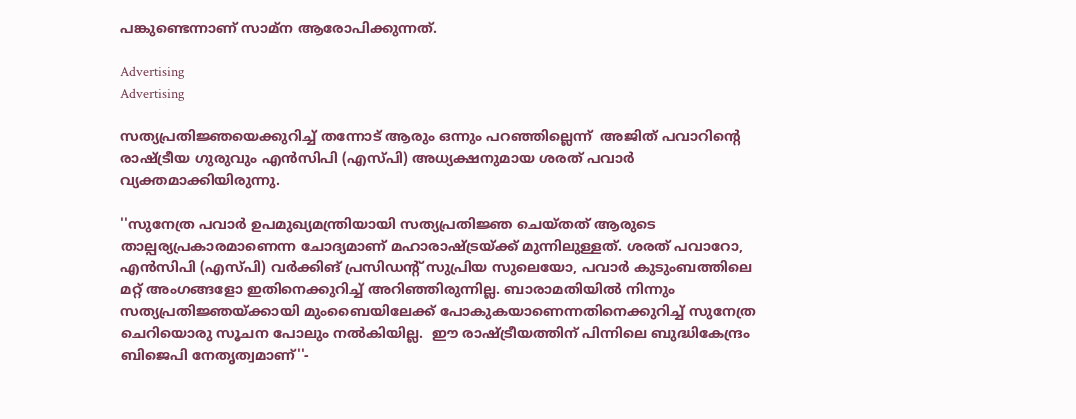പങ്കുണ്ടെന്നാണ് സാമ്ന ആരോപിക്കുന്നത്.

Advertising
Advertising

സത്യപ്രതിജ്ഞയെക്കുറിച്ച് തന്നോട് ആരും ഒന്നും പറഞ്ഞില്ലെന്ന്  അജിത് പവാറിന്റെ രാഷ്ട്രീയ ഗുരുവും എൻസിപി (എസ്‌പി) അധ്യക്ഷനുമായ ശരത് പവാർ വ്യക്തമാക്കിയിരുന്നു.

''സുനേത്ര പവാർ ഉപമുഖ്യമന്ത്രിയായി സത്യപ്രതിജ്ഞ ചെയ്തത് ആരുടെ താല്പര്യപ്രകാരമാണെന്ന ചോദ്യമാണ് മഹാരാഷ്ട്രയ്ക്ക് മുന്നിലുള്ളത്. ശരത് പവാറോ, എൻസിപി (എസ്‌പി) വർക്കിങ് പ്രസിഡന്റ് സുപ്രിയ സുലെയോ, പവാർ കുടുംബത്തിലെ മറ്റ് അംഗങ്ങളോ ഇതിനെക്കുറിച്ച് അറിഞ്ഞിരുന്നില്ല. ബാരാമതിയിൽ നിന്നും സത്യപ്രതിജ്ഞയ്ക്കായി മുംബൈയിലേക്ക് പോകുകയാണെന്നതിനെക്കുറിച്ച് സുനേത്ര ചെറിയൊരു സൂചന പോലും നൽകിയില്ല.  ഈ രാഷ്ട്രീയത്തിന് പിന്നിലെ ബുദ്ധികേന്ദ്രം ബിജെപി നേതൃത്വമാണ്''-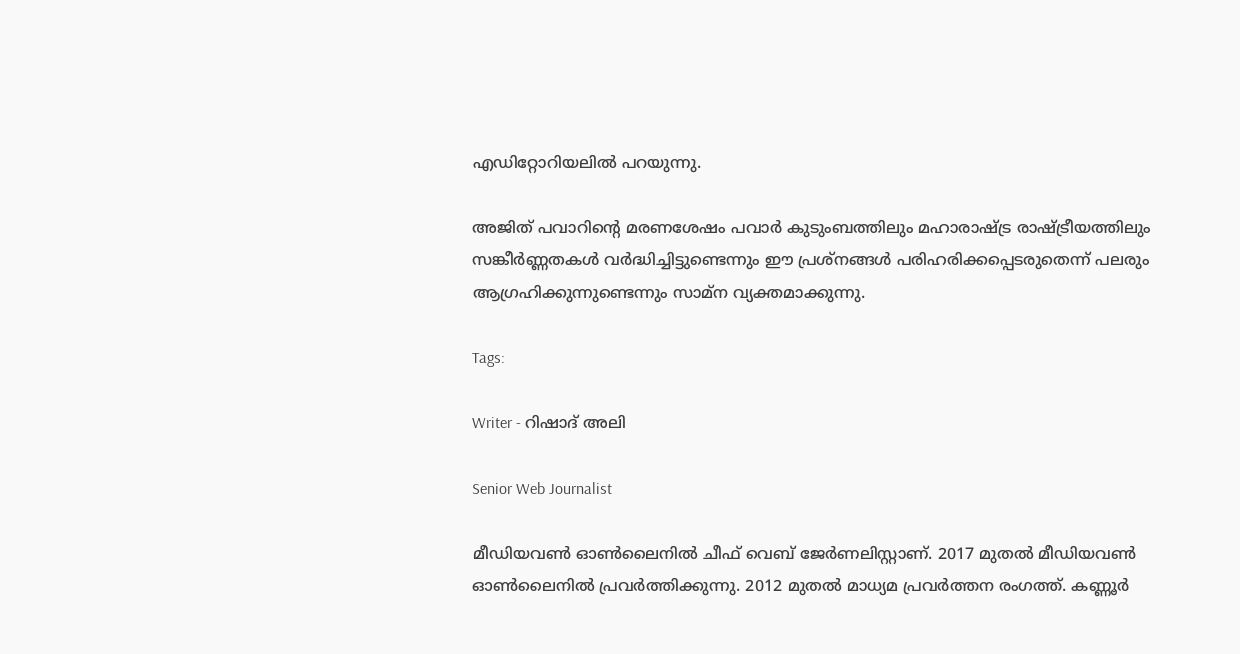എഡിറ്റോറിയലില്‍ പറയുന്നു.

അജിത് പവാറിന്റെ മരണശേഷം പവാർ കുടുംബത്തിലും മഹാരാഷ്ട്ര രാഷ്ട്രീയത്തിലും സങ്കീർണ്ണതകൾ വർദ്ധിച്ചിട്ടുണ്ടെന്നും ഈ പ്രശ്നങ്ങൾ പരിഹരിക്കപ്പെടരുതെന്ന് പലരും ആഗ്രഹിക്കുന്നുണ്ടെന്നും സാമ്ന വ്യക്തമാക്കുന്നു.

Tags:

Writer - റിഷാദ് അലി

Senior Web Journalist

മീഡിയവൺ ഓൺലൈനിൽ ചീഫ് വെബ് ജേർണലിസ്റ്റാണ്. 2017 മുതൽ മീഡിയവൺ ഓൺലൈനിൽ പ്രവർത്തിക്കുന്നു. 2012 മുതൽ മാധ്യമ പ്രവർത്തന രംഗത്ത്. കണ്ണൂര്‍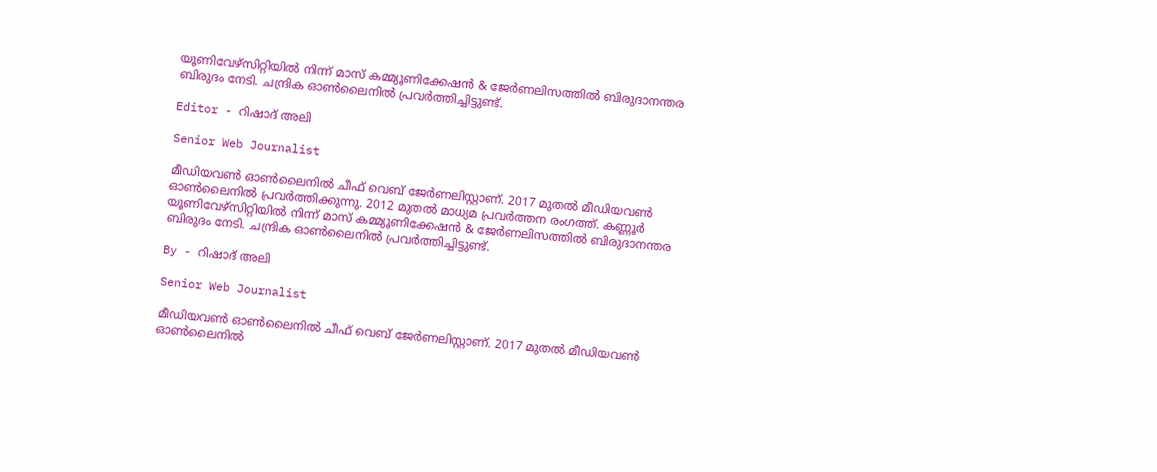യൂണിവേഴ്‌സിറ്റിയിൽ നിന്ന് മാസ് കമ്മ്യൂണിക്കേഷന്‍ & ജേര്‍ണലിസത്തില്‍ ബിരുദാനന്തര ബിരുദം നേടി. ചന്ദ്രിക ഓണ്‍ലൈനില്‍ പ്രവര്‍ത്തിച്ചിട്ടുണ്ട്.

Editor - റിഷാദ് അലി

Senior Web Journalist

മീഡിയവൺ ഓൺലൈനിൽ ചീഫ് വെബ് ജേർണലിസ്റ്റാണ്. 2017 മുതൽ മീഡിയവൺ ഓൺലൈനിൽ പ്രവർത്തിക്കുന്നു. 2012 മുതൽ മാധ്യമ പ്രവർത്തന രംഗത്ത്. കണ്ണൂര്‍ യൂണിവേഴ്‌സിറ്റിയിൽ നിന്ന് മാസ് കമ്മ്യൂണിക്കേഷന്‍ & ജേര്‍ണലിസത്തില്‍ ബിരുദാനന്തര ബിരുദം നേടി. ചന്ദ്രിക ഓണ്‍ലൈനില്‍ പ്രവര്‍ത്തിച്ചിട്ടുണ്ട്.

By - റിഷാദ് അലി

Senior Web Journalist

മീഡിയവൺ ഓൺലൈനിൽ ചീഫ് വെബ് ജേർണലിസ്റ്റാണ്. 2017 മുതൽ മീഡിയവൺ ഓൺലൈനിൽ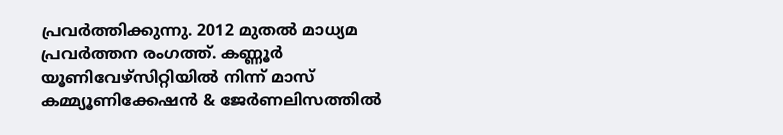പ്രവർത്തിക്കുന്നു. 2012 മുതൽ മാധ്യമ പ്രവർത്തന രംഗത്ത്. കണ്ണൂര്‍ യൂണിവേഴ്‌സിറ്റിയിൽ നിന്ന് മാസ് കമ്മ്യൂണിക്കേഷന്‍ & ജേര്‍ണലിസത്തില്‍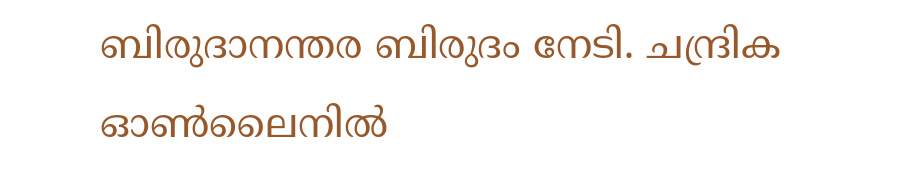ബിരുദാനന്തര ബിരുദം നേടി. ചന്ദ്രിക ഓണ്‍ലൈനില്‍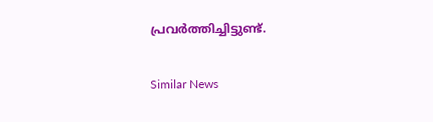പ്രവര്‍ത്തിച്ചിട്ടുണ്ട്.

Similar News